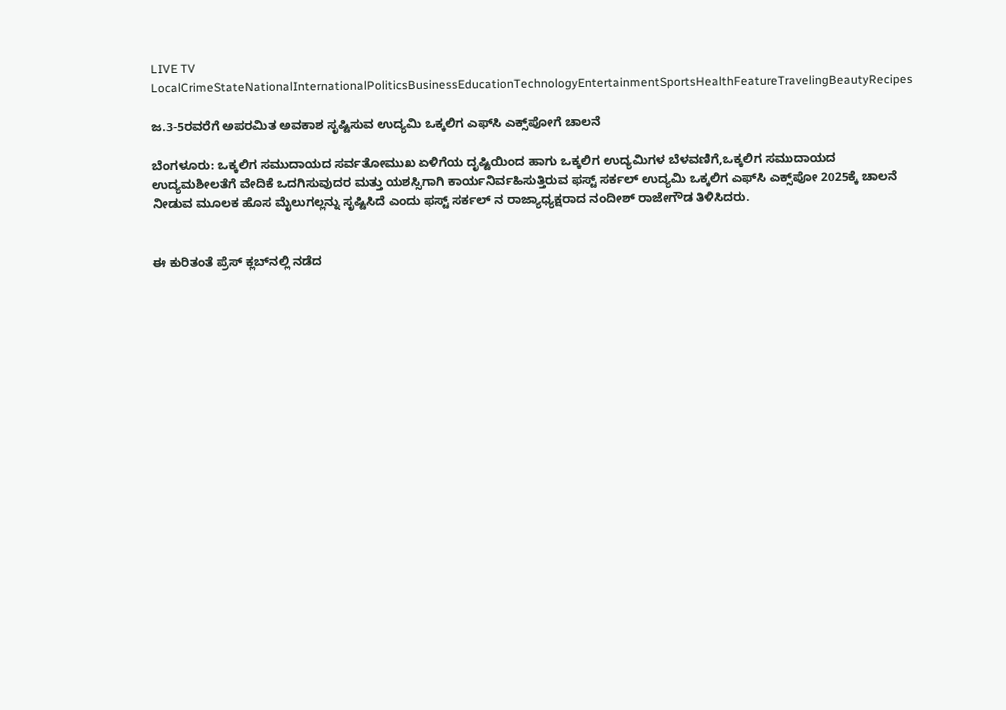LIVE TV LocalCrimeStateNationalInternationalPoliticsBusinessEducationTechnologyEntertainmentSportsHealthFeatureTravelingBeautyRecipes

ಜ.3-5ರವರೆಗೆ ಅಪರಮಿತ ಅವಕಾಶ ಸೃಷ್ಟಿಸುವ ಉದ್ಯಮಿ ಒಕ್ಕಲಿಗ ಎಫ್‌ಸಿ ಎಕ್ಸ್‌ಪೋಗೆ ಚಾಲನೆ

ಬೆಂಗಳೂರು: ಒಕ್ಕಲಿಗ ಸಮುದಾಯದ ಸರ್ವತೋಮುಖ ಏಳಿಗೆಯ ದೃಷ್ಟಿಯಿಂದ ಹಾಗು ಒಕ್ಕಲಿಗ ಉದ್ಯಮಿಗಳ ಬೆಳವಣಿಗೆ,ಒಕ್ಕಲಿಗ ಸಮುದಾಯದ ಉದ್ಯಮಶೀಲತೆಗೆ ವೇದಿಕೆ ಒದಗಿಸುವುದರ ಮತ್ತು ಯಶಸ್ಸಿಗಾಗಿ ಕಾರ್ಯನಿರ್ವಹಿಸುತ್ತಿರುವ ಫಸ್ಟ್ ಸರ್ಕಲ್ ಉದ್ಯಮಿ ಒಕ್ಕಲಿಗ ಎಫ್‌ಸಿ ಎಕ್ಸ್‌ಪೋ 2025ಕ್ಕೆ ಚಾಲನೆ ನೀಡುವ ಮೂಲಕ ಹೊಸ ಮೈಲುಗಲ್ಲನ್ನು ಸೃಷ್ಟಿಸಿದೆ ಎಂದು ಫಸ್ಟ್ ಸರ್ಕಲ್ ನ ರಾಜ್ಯಾಧ್ಯಕ್ಷರಾದ ನಂದೀಶ್ ರಾಜೇಗೌಡ ತಿಳಿಸಿದರು.


ಈ ಕುರಿತಂತೆ ಪ್ರೆಸ್‌ ಕ್ಲಬ್‌ನಲ್ಲಿ ನಡೆದ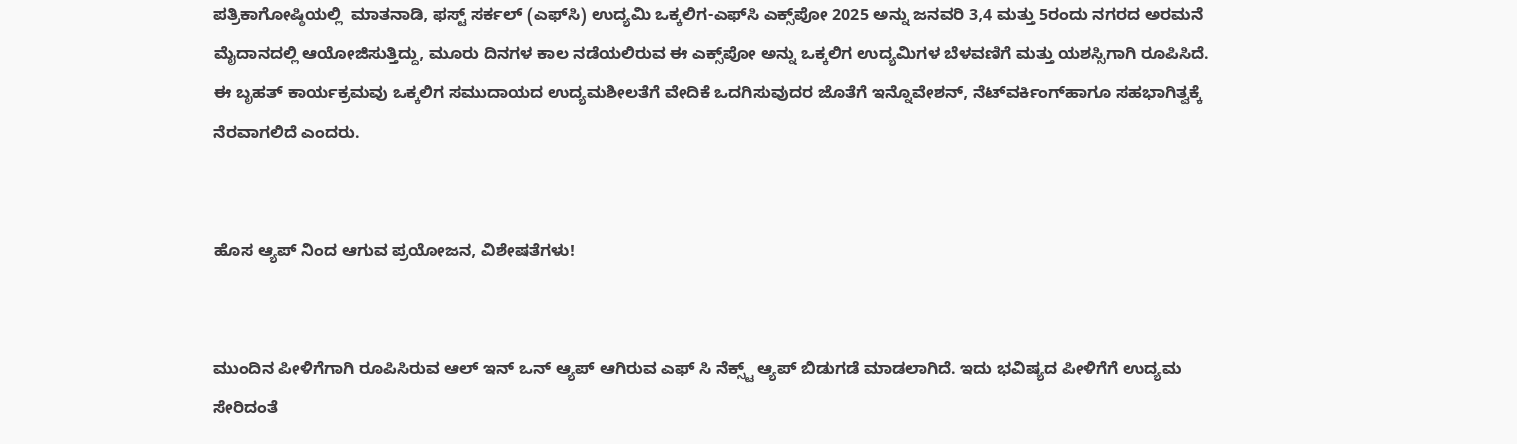ಪತ್ರಿಕಾಗೋಷ್ಠಿಯಲ್ಲಿ  ಮಾತನಾಡಿ, ಫಸ್ಟ್ ಸರ್ಕಲ್ (ಎಫ್‌ಸಿ) ಉದ್ಯಮಿ ಒಕ್ಕಲಿಗ-ಎಫ್‌ಸಿ ಎಕ್ಸ್‌ಪೋ 2025 ಅನ್ನು ಜನವರಿ 3,4 ಮತ್ತು 5ರಂದು ನಗರದ ಅರಮನೆ ಮೈದಾನದಲ್ಲಿ ಆಯೋಜಿಸುತ್ತಿದ್ದು, ಮೂರು ದಿನಗಳ ಕಾಲ ನಡೆಯಲಿರುವ ಈ ಎಕ್ಸ್‌ಪೋ ಅನ್ನು ಒಕ್ಕಲಿಗ ಉದ್ಯಮಿಗಳ ಬೆಳವಣಿಗೆ ಮತ್ತು ಯಶಸ್ಸಿಗಾಗಿ ರೂಪಿಸಿದೆ. ಈ ಬೃಹತ್ ಕಾರ್ಯಕ್ರಮವು ಒಕ್ಕಲಿಗ ಸಮುದಾಯದ ಉದ್ಯಮಶೀಲತೆಗೆ ವೇದಿಕೆ ಒದಗಿಸುವುದರ ಜೊತೆಗೆ ಇನ್ನೊವೇಶನ್, ನೆಟ್‌ವರ್ಕಿಂಗ್‌ಹಾಗೂ ಸಹಭಾಗಿತ್ವಕ್ಕೆ ನೆರವಾಗಲಿದೆ ಎಂದರು.


ಹೊಸ ಆ್ಯಪ್ ನಿಂದ ಆಗುವ ಪ್ರಯೋಜನ, ವಿಶೇಷತೆಗಳು!


ಮುಂದಿನ ಪೀಳಿಗೆಗಾಗಿ ರೂಪಿಸಿರುವ ಆಲ್ ಇನ್ ಒನ್ ಆ್ಯಪ್ ಆಗಿರುವ ಎಫ್ ಸಿ ನೆಕ್ಸ್ಟ್ ಆ್ಯಪ್ ಬಿಡುಗಡೆ ಮಾಡಲಾಗಿದೆ. ಇದು ಭವಿಷ್ಯದ ಪೀಳಿಗೆಗೆ ಉದ್ಯಮ ಸೇರಿದಂತೆ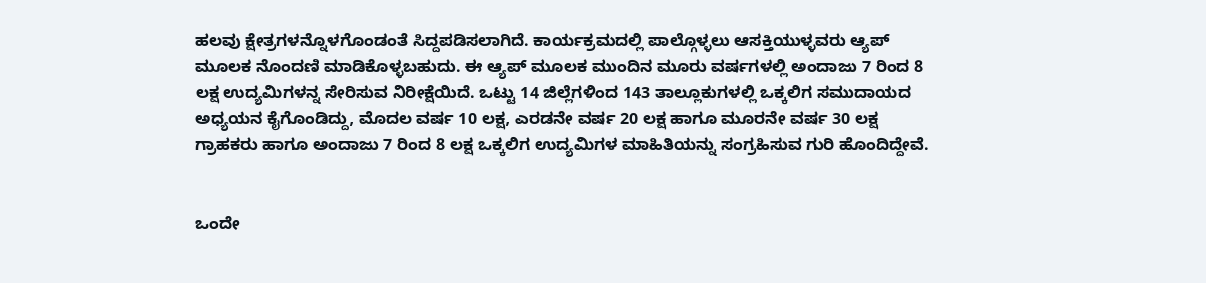ಹಲವು ಕ್ಷೇತ್ರಗಳನ್ನೊಳಗೊಂಡಂತೆ ಸಿದ್ದಪಡಿಸಲಾಗಿದೆ. ಕಾರ್ಯಕ್ರಮದಲ್ಲಿ ಪಾಲ್ಗೊಳ್ಳಲು ಆಸಕ್ತಿಯುಳ್ಳವರು ಆ್ಯಪ್ ಮೂಲಕ ನೊಂದಣಿ ಮಾಡಿಕೊಳ್ಳಬಹುದು. ಈ ಆ್ಯಪ್‌ ಮೂಲಕ ಮುಂದಿನ ಮೂರು ವರ್ಷಗಳಲ್ಲಿ ಅಂದಾಜು 7 ರಿಂದ 8 ಲಕ್ಷ ಉದ್ಯಮಿಗಳನ್ನ ಸೇರಿಸುವ ನಿರೀಕ್ಷೆಯಿದೆ. ಒಟ್ಟು 14 ಜಿಲ್ಲೆಗಳಿಂದ 143 ತಾಲ್ಲೂಕುಗಳಲ್ಲಿ ಒಕ್ಕಲಿಗ ಸಮುದಾಯದ ಅಧ್ಯಯನ ಕೈಗೊಂಡಿದ್ದು, ಮೊದಲ ವರ್ಷ 10 ಲಕ್ಷ, ಎರಡನೇ ವರ್ಷ 20 ಲಕ್ಷ ಹಾಗೂ ಮೂರನೇ ವರ್ಷ 30 ಲಕ್ಷ ಗ್ರಾಹಕರು ಹಾಗೂ ಅಂದಾಜು 7 ರಿಂದ 8 ಲಕ್ಷ ಒಕ್ಕಲಿಗ ಉದ್ಯಮಿಗಳ ಮಾಹಿತಿಯನ್ನು ಸಂಗ್ರಹಿಸುವ ಗುರಿ ಹೊಂದಿದ್ದೇವೆ.


ಒಂದೇ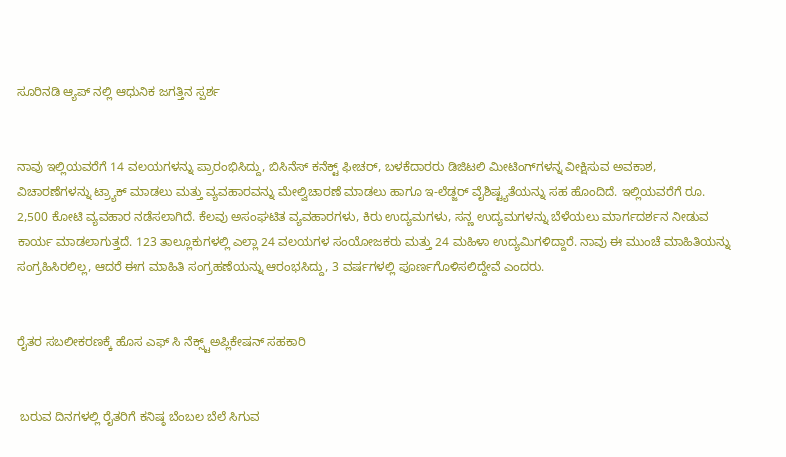ಸೂರಿನಡಿ ಆ್ಯಪ್ ನಲ್ಲಿ ಆಧುನಿಕ ಜಗತ್ತಿನ ಸ್ಪರ್ಶ


ನಾವು ಇಲ್ಲಿಯವರೆಗೆ 14 ವಲಯಗಳನ್ನು ಪ್ರಾರಂಭಿಸಿದ್ದು, ಬಿಸಿನೆಸ್ ಕನೆಕ್ಟ್ ಫೀಚರ್, ಬಳಕೆದಾರರು ಡಿಜಿಟಲಿ ಮೀಟಿಂಗ್‌ಗಳನ್ನ ವೀಕ್ಷಿಸುವ ಅವಕಾಶ, ವಿಚಾರಣೆಗಳನ್ನು ಟ್ರ್ಯಾಕ್ ಮಾಡಲು ಮತ್ತು ವ್ಯವಹಾರವನ್ನು ಮೇಲ್ವಿಚಾರಣೆ ಮಾಡಲು ಹಾಗೂ ಇ-ಲೆಡ್ಜರ್‌ ವೈಶಿಷ್ಟ್ಯತೆಯನ್ನು ಸಹ ಹೊಂದಿದೆ. ಇಲ್ಲಿಯವರೆಗೆ ರೂ. 2,500 ಕೋಟಿ ವ್ಯವಹಾರ ನಡೆಸಲಾಗಿದೆ. ಕೆಲವು ಅಸಂಘಟಿತ ವ್ಯವಹಾರಗಳು, ಕಿರು ಉದ್ಯಮಗಳು, ಸನ್ಣ ಉದ್ಯಮಗಳನ್ನು ಬೆಳೆಯಲು ಮಾರ್ಗದರ್ಶನ ನೀಡುವ ಕಾರ್ಯ ಮಾಡಲಾಗುತ್ತದೆ. 123 ತಾಲ್ಲೂಕುಗಳಲ್ಲಿ ಎಲ್ಲಾ 24 ವಲಯಗಳ ಸಂಯೋಜಕರು ಮತ್ತು 24 ಮಹಿಳಾ ಉದ್ಯಮಿಗಳಿದ್ದಾರೆ. ನಾವು ಈ ಮುಂಚೆ ಮಾಹಿತಿಯನ್ನು ಸಂಗ್ರಹಿಸಿರಲಿಲ್ಲ, ಆದರೆ ಈಗ ಮಾಹಿತಿ ಸಂಗ್ರಹಣೆಯನ್ನು ಆರಂಭಸಿದ್ದು, 3 ವರ್ಷಗಳಲ್ಲಿ ಪೂರ್ಣಗೊಳಿಸಲಿದ್ದೇವೆ ಎಂದರು.


ರೈತರ ಸಬಲೀಕರಣಕ್ಕೆ ಹೊಸ ಎಫ್ ಸಿ ನೆಕ್ಸ್ಟ್‌ಅಪ್ಲಿಕೇಷನ್‌ ಸಹಕಾರಿ


 ಬರುವ ದಿನಗಳಲ್ಲಿ ರೈತರಿಗೆ ಕನಿಷ್ಠ ಬೆಂಬಲ ಬೆಲೆ ಸಿಗುವ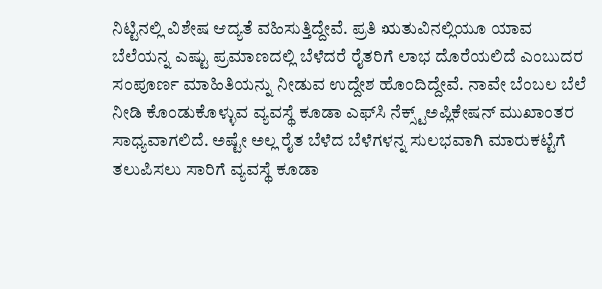ನಿಟ್ಟಿನಲ್ಲಿ ವಿಶೇಷ ಆದ್ಯತೆ ವಹಿಸುತ್ತಿದ್ದೇವೆ. ಪ್ರತಿ ಋತುವಿನಲ್ಲಿಯೂ ಯಾವ ಬೆಲೆಯನ್ನ ಎಷ್ಟು ಪ್ರಮಾಣದಲ್ಲಿ ಬೆಳೆದರೆ ರೈತರಿಗೆ ಲಾಭ ದೊರೆಯಲಿದೆ ಎಂಬುದರ ಸಂಪೂರ್ಣ ಮಾಹಿತಿಯನ್ನು ನೀಡುವ ಉದ್ದೇಶ ಹೊಂದಿದ್ದೇವೆ. ನಾವೇ ಬೆಂಬಲ ಬೆಲೆ ನೀಡಿ ಕೊಂಡುಕೊಳ್ಳುವ ವ್ಯವಸ್ಥೆ ಕೂಡಾ ಎಫ್‌ಸಿ ನೆಕ್ಸ್ಟ್‌ಅಪ್ಲಿಕೇಷನ್‌ ಮುಖಾಂತರ ಸಾಧ್ಯವಾಗಲಿದೆ. ಅಷ್ಟೇ ಅಲ್ಲ ರೈತ ಬೆಳೆದ ಬೆಳೆಗಳನ್ನ ಸುಲಭವಾಗಿ ಮಾರುಕಟ್ಟೆಗೆ ತಲುಪಿಸಲು ಸಾರಿಗೆ ವ್ಯವಸ್ಥೆ ಕೂಡಾ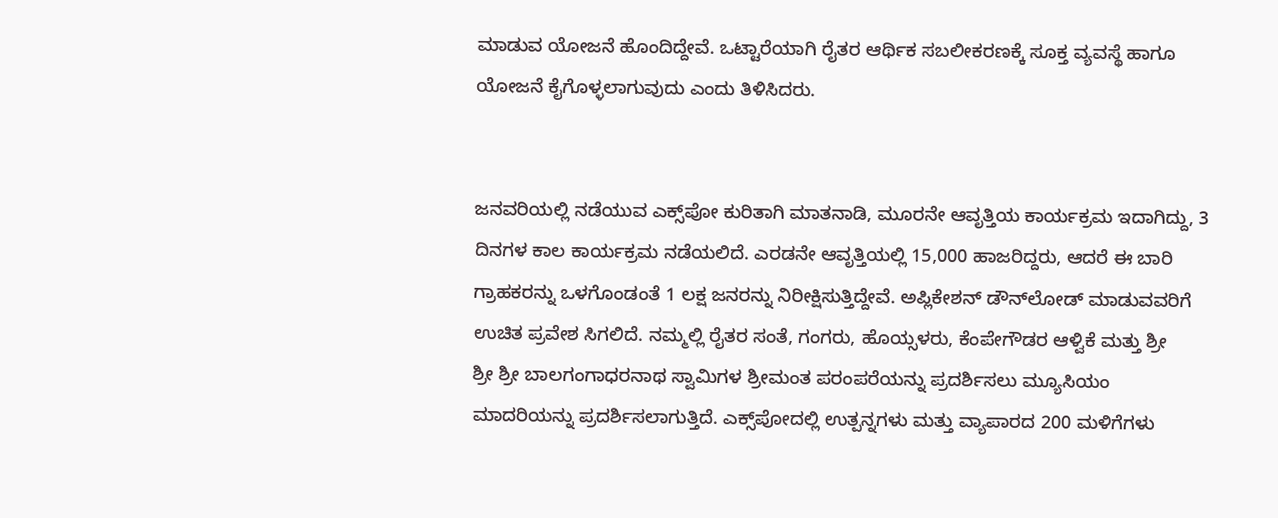ಮಾಡುವ ಯೋಜನೆ ಹೊಂದಿದ್ದೇವೆ. ಒಟ್ಟಾರೆಯಾಗಿ ರೈತರ ಆರ್ಥಿಕ ಸಬಲೀಕರಣಕ್ಕೆ ಸೂಕ್ತ ವ್ಯವಸ್ಥೆ ಹಾಗೂ ಯೋಜನೆ ಕೈಗೊಳ್ಳಲಾಗುವುದು ಎಂದು ತಿಳಿಸಿದರು.


ಜನವರಿಯಲ್ಲಿ ನಡೆಯುವ ಎಕ್ಸ್‌ಪೋ ಕುರಿತಾಗಿ ಮಾತನಾಡಿ, ಮೂರನೇ ಆವೃತ್ತಿಯ ಕಾರ್ಯಕ್ರಮ ಇದಾಗಿದ್ದು, 3 ದಿನಗಳ ಕಾಲ ಕಾರ್ಯಕ್ರಮ ನಡೆಯಲಿದೆ. ಎರಡನೇ ಆವೃತ್ತಿಯಲ್ಲಿ 15,000 ಹಾಜರಿದ್ದರು, ಆದರೆ ಈ ಬಾರಿ ಗ್ರಾಹಕರನ್ನು ಒಳಗೊಂಡಂತೆ 1 ಲಕ್ಷ ಜನರನ್ನು ನಿರೀಕ್ಷಿಸುತ್ತಿದ್ದೇವೆ. ಅಪ್ಲಿಕೇಶನ್ ಡೌನ್‌ಲೋಡ್ ಮಾಡುವವರಿಗೆ ಉಚಿತ ಪ್ರವೇಶ ಸಿಗಲಿದೆ. ನಮ್ಮಲ್ಲಿ ರೈತರ ಸಂತೆ, ಗಂಗರು, ಹೊಯ್ಸಳರು, ಕೆಂಪೇಗೌಡರ ಆಳ್ವಿಕೆ ಮತ್ತು ಶ್ರೀ ಶ್ರೀ ‍ಶ್ರೀ ಬಾಲಗಂಗಾಧರನಾಥ ಸ್ವಾಮಿಗಳ ಶ್ರೀಮಂತ ಪರಂಪರೆಯನ್ನು ಪ್ರದರ್ಶಿಸಲು ಮ್ಯೂಸಿಯಂ ಮಾದರಿಯನ್ನು ಪ್ರದರ್ಶಿಸಲಾಗುತ್ತಿದೆ. ಎಕ್ಸ್‌ಪೋದಲ್ಲಿ ಉತ್ಪನ್ನಗಳು ಮತ್ತು ವ್ಯಾಪಾರದ 200 ಮಳಿಗೆಗಳು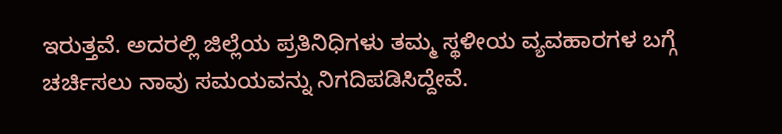ಇರುತ್ತವೆ. ಅದರಲ್ಲಿ ಜಿಲ್ಲೆಯ ಪ್ರತಿನಿಧಿಗಳು ತಮ್ಮ ಸ್ಥಳೀಯ ವ್ಯವಹಾರಗಳ ಬಗ್ಗೆ ಚರ್ಚಿಸಲು ನಾವು ಸಮಯವನ್ನು ನಿಗದಿಪಡಿಸಿದ್ದೇವೆ.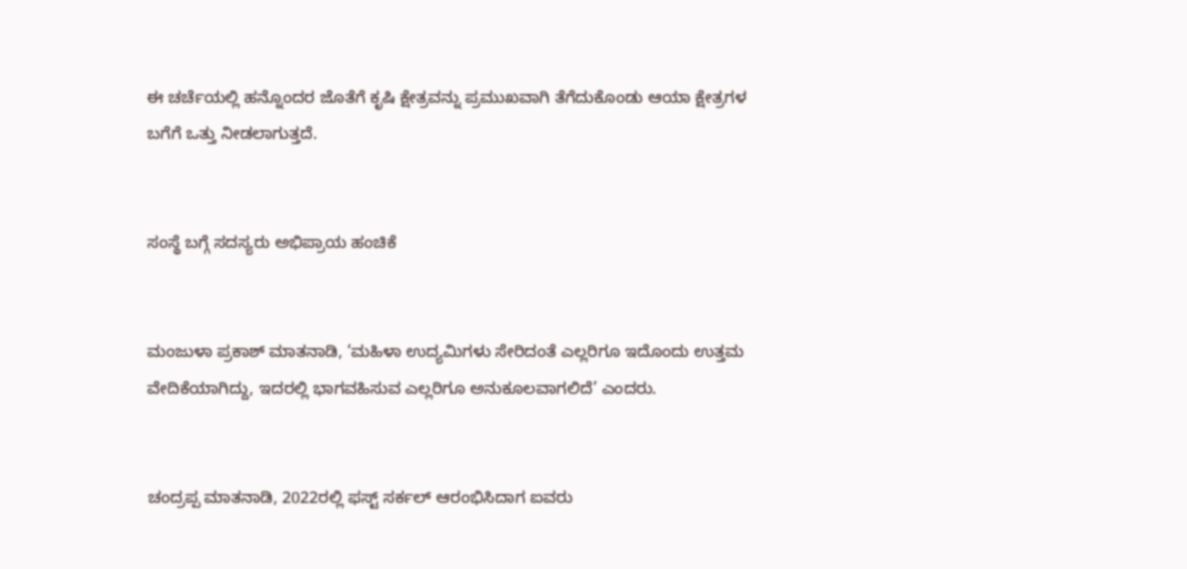ಈ ಚರ್ಚೆಯಲ್ಲಿ ಹನ್ನೊಂದರ ಜೊತೆಗೆ ಕೃಷಿ ಕ್ಷೇತ್ರವನ್ನು ಪ್ರಮುಖವಾಗಿ ತೆಗೆದುಕೊಂಡು ಆಯಾ ಕ್ಷೇತ್ರಗಳ ಬಗೆಗೆ ಒತ್ತು ನೀಡಲಾಗುತ್ತದೆ.


ಸಂಸ್ಥೆ ಬಗ್ಗೆ ಸದಸ್ಯರು ಅಭಿಪ್ರಾಯ ಹಂಚಿಕೆ


ಮಂಜುಳಾ ಪ್ರಕಾಶ್ ಮಾತನಾಡಿ, ‘ಮಹಿಳಾ ಉದ್ಯಮಿಗಳು ಸೇರಿದಂತೆ ಎಲ್ಲರಿಗೂ ಇದೊಂದು ಉತ್ತಮ ವೇದಿಕೆಯಾಗಿದ್ದು, ಇದರಲ್ಲಿ ಭಾಗವಹಿಸುವ ಎಲ್ಲರಿಗೂ ಅನುಕೂಲವಾಗಲಿದೆ’ ಎಂದರು.


ಚಂದ್ರಪ್ಪ ಮಾತನಾಡಿ, 2022ರಲ್ಲಿ ಫಸ್ಟ್ ಸರ್ಕಲ್ ಆರಂಭಿಸಿದಾಗ ಐವರು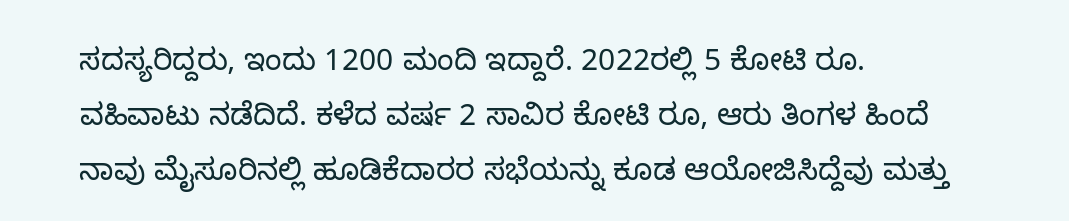ಸದಸ್ಯರಿದ್ದರು, ಇಂದು 1200 ಮಂದಿ ಇದ್ದಾರೆ. 2022ರಲ್ಲಿ 5 ಕೋಟಿ ರೂ. ವಹಿವಾಟು ನಡೆದಿದೆ. ಕಳೆದ ವರ್ಷ 2 ಸಾವಿರ ಕೋಟಿ ರೂ, ಆರು ತಿಂಗಳ ಹಿಂದೆ ನಾವು ಮೈಸೂರಿನಲ್ಲಿ ಹೂಡಿಕೆದಾರರ ಸಭೆಯನ್ನು ಕೂಡ ಆಯೋಜಿಸಿದ್ದೆವು ಮತ್ತು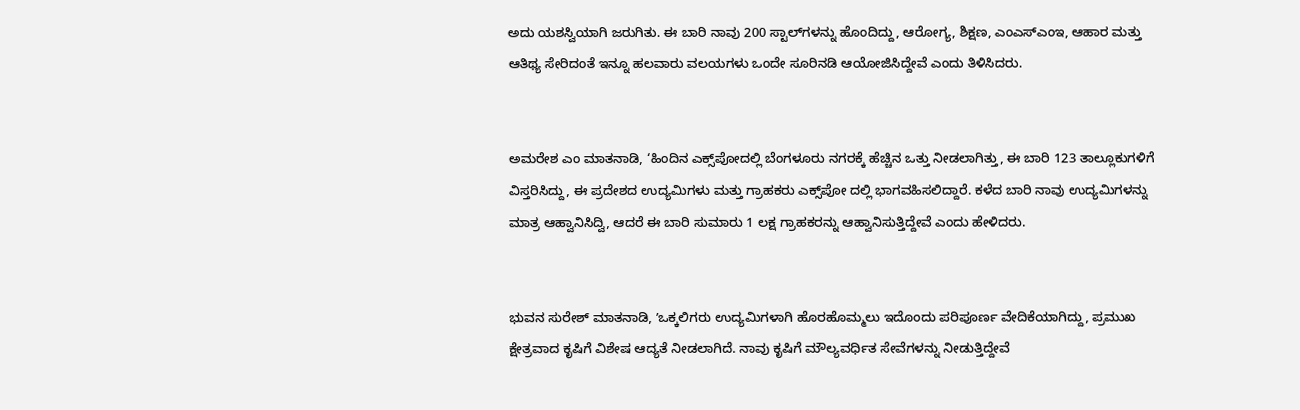ಅದು ಯಶಸ್ವಿಯಾಗಿ ಜರುಗಿತು. ಈ ಬಾರಿ ನಾವು 200 ಸ್ಟಾಲ್‌ಗಳನ್ನು ಹೊಂದಿದ್ದು, ಆರೋಗ್ಯ, ಶಿಕ್ಷಣ, ಎಂಎಸ್‌ಎಂಇ, ಆಹಾರ ಮತ್ತು ಆತಿಥ್ಯ ಸೇರಿದಂತೆ ಇನ್ನೂ ಹಲವಾರು ವಲಯಗಳು ಒಂದೇ ಸೂರಿನಡಿ ಆಯೋಜಿಸಿದ್ದೇವೆ ಎಂದು ತಿಳಿಸಿದರು.


ಅಮರೇಶ ಎಂ ಮಾತನಾಡಿ, ‘ಹಿಂದಿನ ಎಕ್ಸ್‌ಪೋದಲ್ಲಿ ಬೆಂಗಳೂರು ನಗರಕ್ಕೆ ಹೆಚ್ಚಿನ ಒತ್ತು ನೀಡಲಾಗಿತ್ತು, ಈ ಬಾರಿ 123 ತಾಲ್ಲೂಕುಗಳಿಗೆ ವಿಸ್ತರಿಸಿದ್ದು, ಈ ಪ್ರದೇಶದ ಉದ್ಯಮಿಗಳು ಮತ್ತು ಗ್ರಾಹಕರು ಎಕ್ಸ್‌ಪೋ ದಲ್ಲಿ ಭಾಗವಹಿಸಲಿದ್ದಾರೆ. ಕಳೆದ ಬಾರಿ ನಾವು ಉದ್ಯಮಿಗಳನ್ನು ಮಾತ್ರ ಆಹ್ವಾನಿಸಿದ್ವಿ, ಆದರೆ ಈ ಬಾರಿ ಸುಮಾರು 1 ಲಕ್ಷ ಗ್ರಾಹಕರನ್ನು ಆಹ್ವಾನಿಸುತ್ತಿದ್ದೇವೆ ಎಂದು ಹೇಳಿದರು.


ಭುವನ ಸುರೇಶ್‌ ಮಾತನಾಡಿ, ʼಒಕ್ಕಲಿಗರು ಉದ್ಯಮಿಗಳಾಗಿ ಹೊರಹೊಮ್ಮಲು ಇದೊಂದು ಪರಿಪೂರ್ಣ ವೇದಿಕೆಯಾಗಿದ್ದು, ಪ್ರಮುಖ ಕ್ಷೇತ್ರವಾದ ಕೃಷಿಗೆ ವಿಶೇಷ ಆದ್ಯತೆ ನೀಡಲಾಗಿದೆ. ನಾವು ಕೃಷಿಗೆ ಮೌಲ್ಯವರ್ಧಿತ ಸೇವೆಗಳನ್ನು ನೀಡುತ್ತಿದ್ದೇವೆ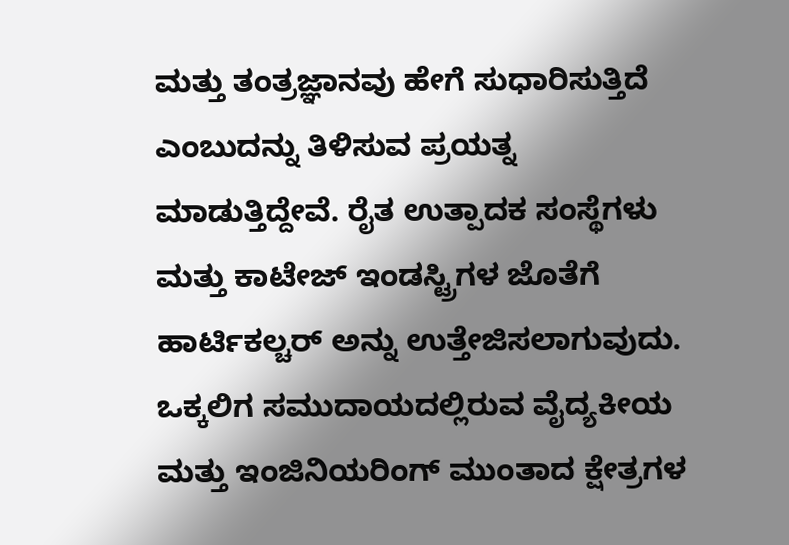ಮತ್ತು ತಂತ್ರಜ್ಞಾನವು ಹೇಗೆ ಸುಧಾರಿಸುತ್ತಿದೆ ಎಂಬುದನ್ನು ತಿಳಿಸುವ ಪ್ರಯತ್ನ ಮಾಡುತ್ತಿದ್ದೇವೆ. ರೈತ ಉತ್ಪಾದಕ ಸಂಸ್ಥೆಗಳು ಮತ್ತು ಕಾಟೇಜ್‌ ಇಂಡಸ್ಟ್ರಿಗಳ ಜೊತೆಗೆ ಹಾರ್ಟಿಕಲ್ಚರ್‌ ಅನ್ನು ಉತ್ತೇಜಿಸಲಾಗುವುದು. ಒಕ್ಕಲಿಗ ಸಮುದಾಯದಲ್ಲಿರುವ ವೈದ್ಯಕೀಯ ಮತ್ತು ಇಂಜಿನಿಯರಿಂಗ್ ಮುಂತಾದ ಕ್ಷೇತ್ರಗಳ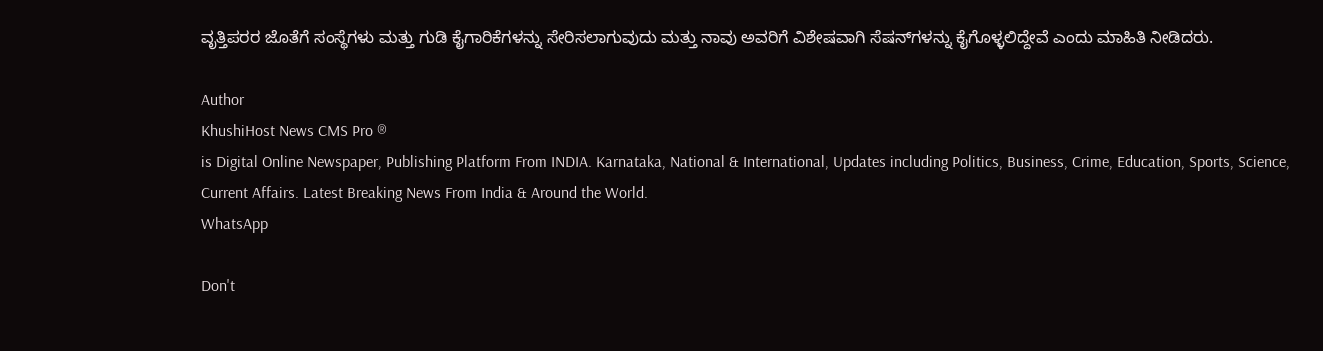ವೃತ್ತಿಪರರ ಜೊತೆಗೆ ಸಂಸ್ಥೆಗಳು ಮತ್ತು ಗುಡಿ ಕೈಗಾರಿಕೆಗಳನ್ನು ಸೇರಿಸಲಾಗುವುದು ಮತ್ತು ನಾವು ಅವರಿಗೆ ವಿಶೇಷವಾಗಿ ಸೆಷನ್‌ಗಳನ್ನು ಕೈಗೊಳ್ಳಲಿದ್ದೇವೆ ಎಂದು ಮಾಹಿತಿ ನೀಡಿದರು.

Author
KhushiHost News CMS Pro ®
is Digital Online Newspaper, Publishing Platform From INDIA. Karnataka, National & International, Updates including Politics, Business, Crime, Education, Sports, Science, Current Affairs. Latest Breaking News From India & Around the World.
WhatsApp

Don't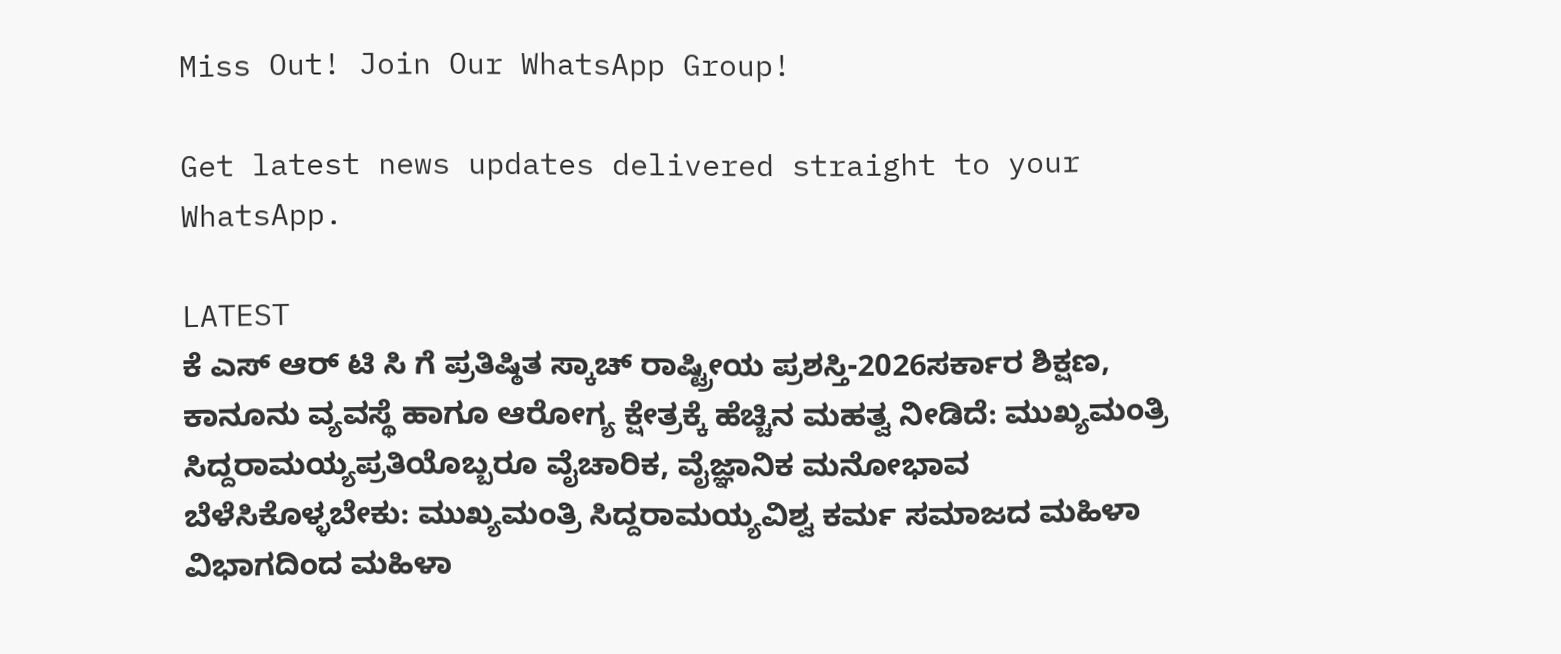Miss Out! Join Our WhatsApp Group!

Get latest news updates delivered straight to your WhatsApp.

LATEST
ಕೆ ಎಸ್ ಆರ್ ಟಿ ಸಿ ಗೆ ಪ್ರತಿಷ್ಠಿತ ಸ್ಕಾಚ್ ರಾಷ್ಟ್ರೀಯ ಪ್ರಶಸ್ತಿ-2026ಸರ್ಕಾರ ಶಿಕ್ಷಣ, ಕಾನೂನು ವ್ಯವಸ್ಥೆ ಹಾಗೂ ಆರೋಗ್ಯ ಕ್ಷೇತ್ರಕ್ಕೆ ಹೆಚ್ಚಿನ ಮಹತ್ವ ನೀಡಿದೆ: ಮುಖ್ಯಮಂತ್ರಿ ಸಿದ್ದರಾಮಯ್ಯಪ್ರತಿಯೊಬ್ಬರೂ ವೈಚಾರಿಕ, ವೈಜ್ಞಾನಿಕ ಮನೋಭಾವ ಬೆಳೆಸಿಕೊಳ್ಳಬೇಕು: ಮುಖ್ಯಮಂತ್ರಿ ಸಿದ್ದರಾಮಯ್ಯವಿಶ್ವ ಕರ್ಮ ಸಮಾಜದ ಮಹಿಳಾ ವಿಭಾಗದಿಂದ ಮಹಿಳಾ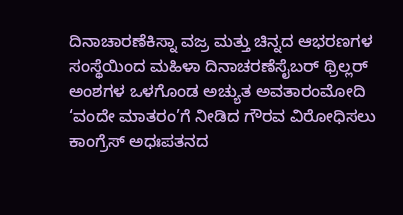ದಿನಾಚಾರಣೆಕಿಸ್ನಾ ವಜ್ರ ಮತ್ತು ಚಿನ್ನದ ಆಭರಣಗಳ ಸಂಸ್ಥೆಯಿಂದ ಮಹಿಳಾ ದಿನಾಚರಣೆಸೈಬರ್ ಥ್ರಿಲ್ಲರ್ ಅಂಶಗಳ ಒಳಗೊಂಡ ಅಚ್ಯುತ ಅವತಾರಂಮೋದಿ ‘ವಂದೇ ಮಾತರಂ’ಗೆ ನೀಡಿದ ಗೌರವ ವಿರೋಧಿಸಲು ಕಾಂಗ್ರೆಸ್ ಅಧಃಪತನದ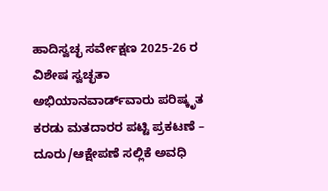ಹಾದಿಸ್ವಚ್ಛ ಸರ್ವೇಕ್ಷಣ 2025-26 ರ ವಿಶೇಷ ಸ್ವಚ್ಛತಾ ಅಭಿಯಾನವಾರ್ಡ್‌ವಾರು ಪರಿಷ್ಕೃತ ಕರಡು ಮತದಾರರ ಪಟ್ಟಿ ಪ್ರಕಟಣೆ – ದೂರು/ಆಕ್ಷೇಪಣೆ ಸಲ್ಲಿಕೆ ಅವಧಿ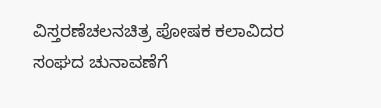ವಿಸ್ತರಣೆಚಲನಚಿತ್ರ ಪೋಷಕ ಕಲಾವಿದರ ಸಂಘದ ಚುನಾವಣೆಗೆ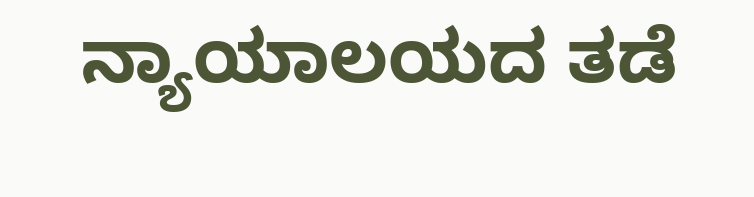ನ್ಯಾಯಾಲಯದ ತಡೆ